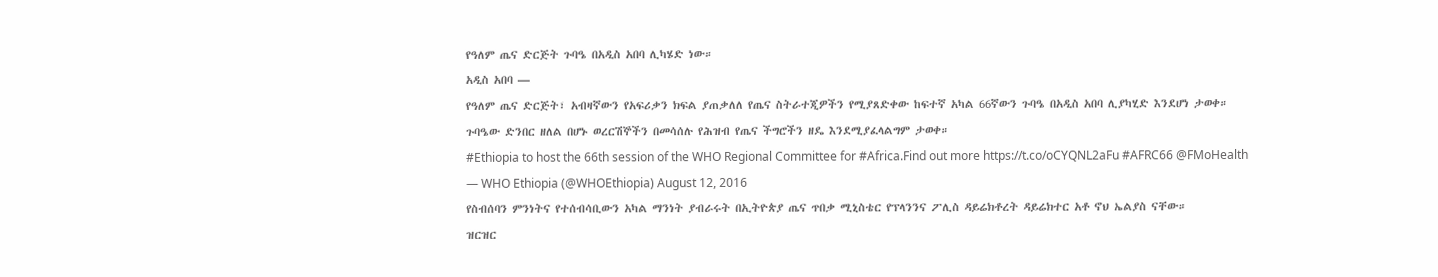የዓለም ጤና ድርጅት ጉባዔ በአዲስ አበባ ሊካሄድ ነው።
አዲስ አበባ —
የዓለም ጤና ድርጅት፣ አብዛኛውን የአፍሪቃን ክፍል ያጠቃለለ የጤና ስትራተጂዎችን የሚያጸድቀው ከፍተኛ አካል 66ኛውን ጉባዔ በአዲስ አበባ ሊያካሂድ እንደሆነ ታወቀ።
ጉባዔው ድንበር ዘለል በሆኑ ወረርሽኞችን በመሳሰሉ የሕዝብ የጤና ችግሮችን ዘዴ እንደሚያፈላልግም ታወቀ።
#Ethiopia to host the 66th session of the WHO Regional Committee for #Africa.Find out more https://t.co/oCYQNL2aFu #AFRC66 @FMoHealth
— WHO Ethiopia (@WHOEthiopia) August 12, 2016
የስብሰባን ምንነትና የተሰብሳቢውን አካል ማንነት ያብራሩት በኢትዮጵያ ጤና ጥበቃ ሚኒስቴር የፕላንንና ፖሊስ ዳይሬክቶረት ዳይሬክተር አቶ ኖህ ኤልያስ ናቸው።
ዝርዝር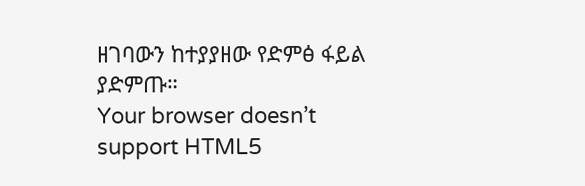ዘገባውን ከተያያዘው የድምፅ ፋይል ያድምጡ።
Your browser doesn’t support HTML5